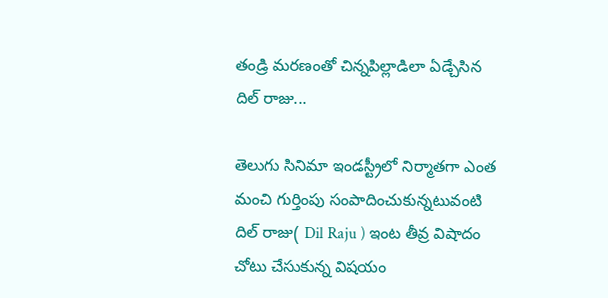తండ్రి మరణంతో చిన్నపిల్లాడిలా ఏడ్చేసిన దిల్ రాజు...

తెలుగు సినిమా ఇండస్ట్రీలో నిర్మాతగా ఎంత మంచి గుర్తింపు సంపాదించుకున్నటువంటి దిల్ రాజు( Dil Raju ) ఇంట తీవ్ర విషాదం చోటు చేసుకున్న విషయం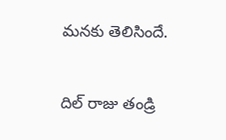మనకు తెలిసిందే.

దిల్ రాజు తండ్రి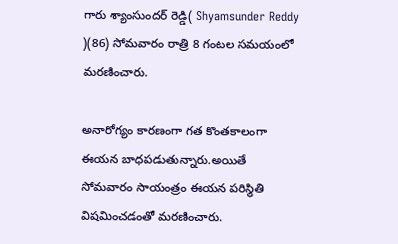గారు శ్యాంసుందర్ రెడ్డి( Shyamsunder Reddy )(86) సోమవారం రాత్రి 8 గంటల సమయంలో మరణించారు.

అనారోగ్యం కారణంగా గత కొంతకాలంగా ఈయన బాధపడుతున్నారు.అయితే సోమవారం సాయంత్రం ఈయన పరిస్థితి విషమించడంతో మరణించారు.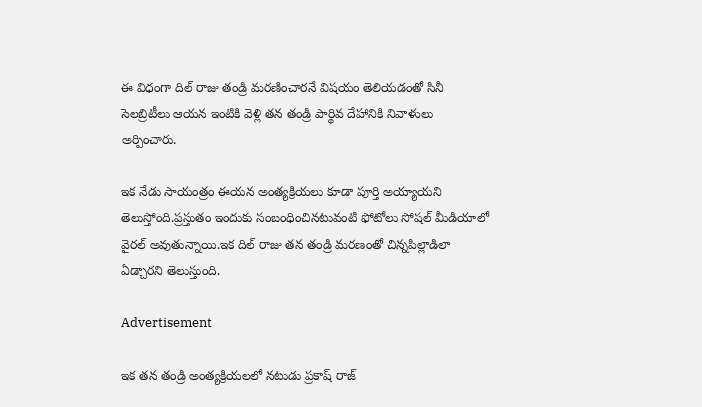ఈ విధంగా దిల్ రాజు తండ్రి మరణించారనే విషయం తెలియడంతో సినీ సెలబ్రిటీలు ఆయన ఇంటికి వెళ్లి తన తండ్రి పార్థివ దేహానికి నివాళులు అర్పించారు.

ఇక నేడు సాయంత్రం ఈయన అంత్యక్రియలు కూడా పూర్తి అయ్యాయని తెలుస్తోంది.ప్రస్తుతం ఇందుకు సంబంధించినటువంటి ఫోటోలు సోషల్ మీడియాలో వైరల్ అవుతున్నాయి.ఇక దిల్ రాజు తన తండ్రి మరణంతో చిన్నపిల్లాడిలా ఏడ్చారని తెలుస్తుంది.

Advertisement

ఇక తన తండ్రి అంత్యక్రియలలో నటుడు ప్రకాష్ రాజ్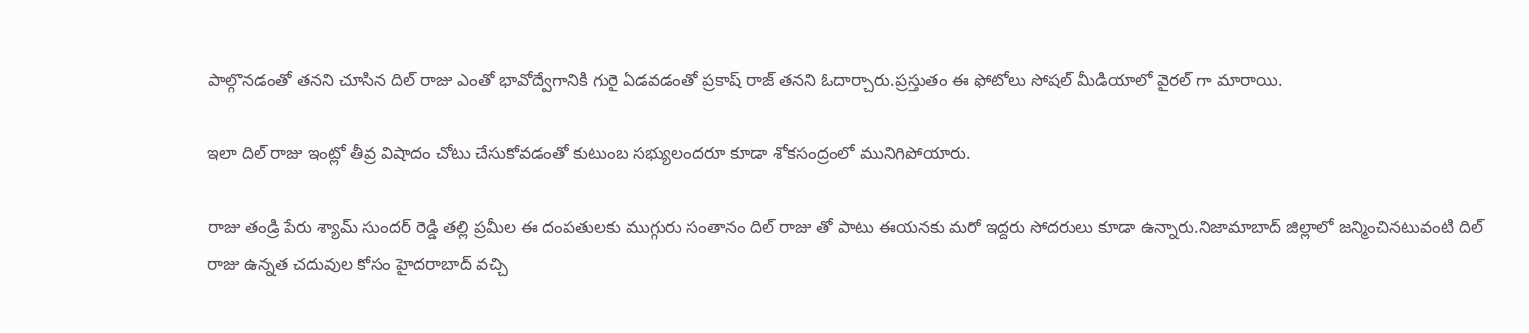పాల్గొనడంతో తనని చూసిన దిల్ రాజు ఎంతో భావోద్వేగానికి గురై ఏడవడంతో ప్రకాష్ రాజ్ తనని ఓదార్చారు.ప్రస్తుతం ఈ ఫోటోలు సోషల్ మీడియాలో వైరల్ గా మారాయి.

ఇలా దిల్ రాజు ఇంట్లో తీవ్ర విషాదం చోటు చేసుకోవడంతో కుటుంబ సభ్యులందరూ కూడా శోకసంద్రంలో మునిగిపోయారు.

రాజు తండ్రి పేరు శ్యామ్ సుందర్ రెడ్డి తల్లి ప్రమీల ఈ దంపతులకు ముగ్గురు సంతానం దిల్ రాజు తో పాటు ఈయనకు మరో ఇద్దరు సోదరులు కూడా ఉన్నారు.నిజామాబాద్ జిల్లాలో జన్మించినటువంటి దిల్ రాజు ఉన్నత చదువుల కోసం హైదరాబాద్ వచ్చి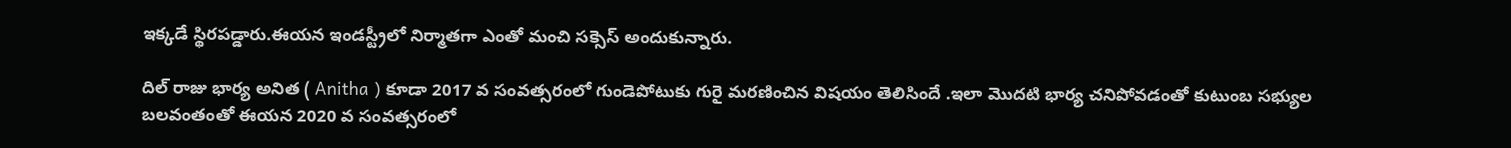ఇక్కడే స్థిరపడ్డారు.ఈయన ఇండస్ట్రీలో నిర్మాతగా ఎంతో మంచి సక్సెస్ అందుకున్నారు.

దిల్ రాజు భార్య అనిత ( Anitha ) కూడా 2017 వ సంవత్సరంలో గుండెపోటుకు గురై మరణించిన విషయం తెలిసిందే .ఇలా మొదటి భార్య చనిపోవడంతో కుటుంబ సభ్యుల బలవంతంతో ఈయన 2020 వ సంవత్సరంలో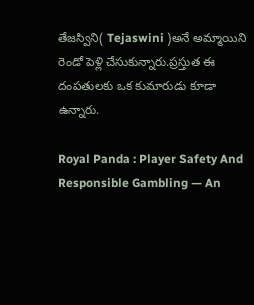తేజస్విని( Tejaswini )అనే అమ్మాయిని రెండో పెళ్లి చేసుకున్నారు.ప్రస్తుత ఈ దంపతులకు ఒక కుమారుడు కూడా ఉన్నారు.

Royal Panda : Player Safety And Responsible Gambling — An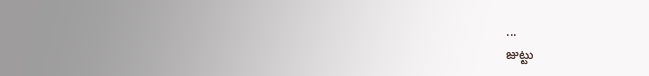...
జుట్టు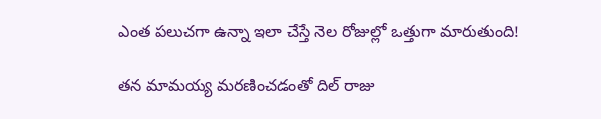ఎంత పలుచగా ఉన్నా ఇలా చేస్తే నెల రోజుల్లో ఒత్తుగా మారుతుంది!

తన మామయ్య మరణించడంతో దిల్ రాజు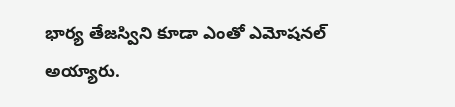భార్య తేజస్విని కూడా ఎంతో ఎమోషనల్ అయ్యారు.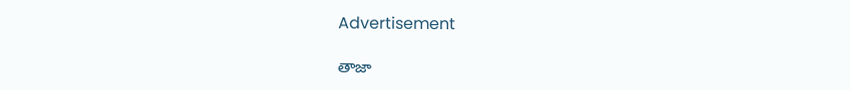Advertisement

తాజా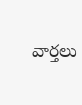వార్తలు